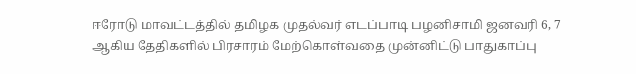ஈரோடு மாவட்டத்தில் தமிழக முதல்வர் எடப்பாடி பழனிசாமி ஜனவரி 6, 7 ஆகிய தேதிகளில் பிரசாரம் மேற்கொள்வதை முன்னிட்டு பாதுகாப்பு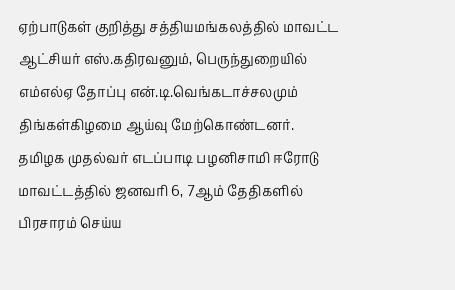ஏற்பாடுகள் குறித்து சத்தியமங்கலத்தில் மாவட்ட ஆட்சியர் எஸ்.கதிரவனும், பெருந்துறையில் எம்எல்ஏ தோப்பு என்.டி.வெங்கடாச்சலமும் திங்கள்கிழமை ஆய்வு மேற்கொண்டனர்.
தமிழக முதல்வர் எடப்பாடி பழனிசாமி ஈரோடு மாவட்டத்தில் ஜனவரி 6, 7ஆம் தேதிகளில் பிரசாரம் செய்ய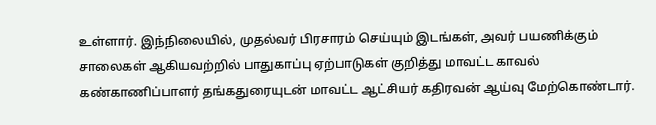உள்ளார். இந்நிலையில், முதல்வர் பிரசாரம் செய்யும் இடங்கள், அவர் பயணிக்கும் சாலைகள் ஆகியவற்றில் பாதுகாப்பு ஏற்பாடுகள் குறித்து மாவட்ட காவல் கண்காணிப்பாளர் தங்கதுரையுடன் மாவட்ட ஆட்சியர் கதிரவன் ஆய்வு மேற்கொண்டார்.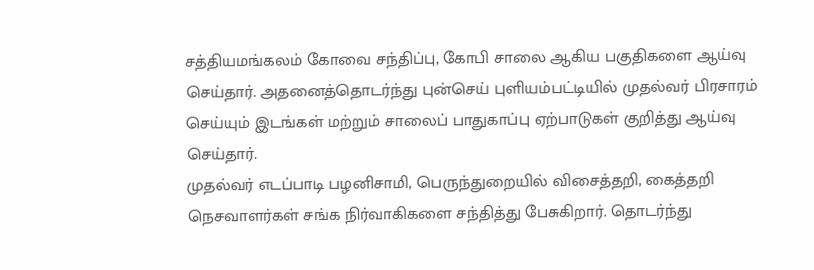சத்தியமங்கலம் கோவை சந்திப்பு, கோபி சாலை ஆகிய பகுதிகளை ஆய்வு செய்தார். அதனைத்தொடர்ந்து புன்செய் புளியம்பட்டியில் முதல்வர் பிரசாரம் செய்யும் இடங்கள் மற்றும் சாலைப் பாதுகாப்பு ஏற்பாடுகள் குறித்து ஆய்வு செய்தார்.
முதல்வர் எடப்பாடி பழனிசாமி, பெருந்துறையில் விசைத்தறி, கைத்தறி நெசவாளர்கள் சங்க நிர்வாகிகளை சந்தித்து பேசுகிறார். தொடர்ந்து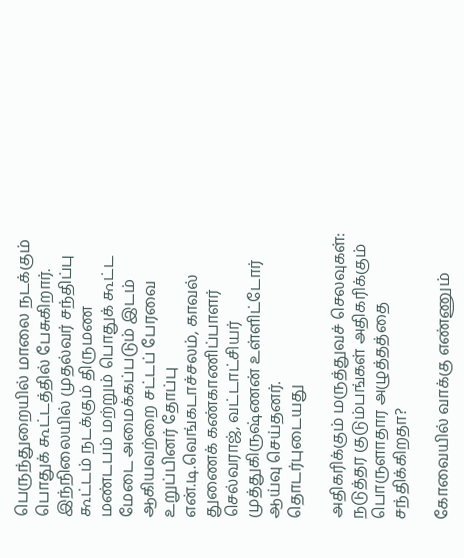பெருந்துறையில் மாலை நடக்கும் பொதுக் கூட்டத்தில் பேசுகிறார். இந்நிலையில் முதல்வர் சந்திப்பு கூட்டம் நடக்கும் திருமண மண்டபம் மற்றும் பொதுக் கூட்ட மேடை அமைக்கப்படும் இடம் ஆகியவற்றை சட்டப் பேரவை உறுப்பினர் தோப்பு என்.டி.வெங்கடாச்சலம், காவல் துணைக் கண்காணிப்பாளர் செல்வராஜ், வட்டாட்சியர் முத்துகிருஷ்ணன் உள்ளிட்டோர் ஆய்வு செய்தனர்.
தொடர்புடையது

அதிகரிக்கும் மருத்துவச் செலவுகள்: நடுத்தர குடும்பங்கள் அதிகரிக்கும் பொருளாதார அழுத்தத்தை சந்திக்கிறதா?

கோவையில் வாக்கு எண்ணும்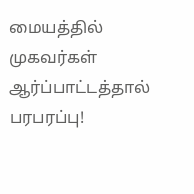மையத்தில் முகவர்கள் ஆர்ப்பாட்டத்தால் பரபரப்பு!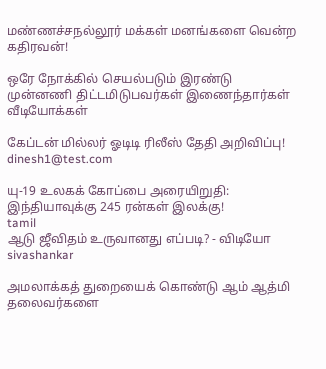மண்ணச்சநல்லூர் மக்கள் மனங்களை வென்ற கதிரவன்!

ஒரே நோக்கில் செயல்படும் இரண்டு முன்னணி திட்டமிடுபவர்கள் இணைந்தார்கள்
வீடியோக்கள்

கேப்டன் மில்லர் ஓடிடி ரிலீஸ் தேதி அறிவிப்பு!
dinesh1@test.com

யு-19 உலகக் கோப்பை அரையிறுதி: இந்தியாவுக்கு 245 ரன்கள் இலக்கு!
tamil
ஆடு ஜீவிதம் உருவானது எப்படி? - விடியோ
sivashankar

அமலாக்கத் துறையைக் கொண்டு ஆம் ஆத்மி தலைவர்களை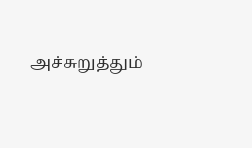அச்சுறுத்தும்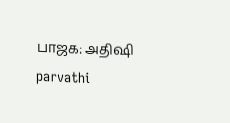பாஜக: அதிஷி
parvathi